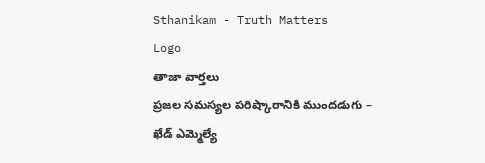Sthanikam - Truth Matters
Logo
తాజా వార్తలు
ప్రజల సమస్యల పరిష్కారానికి ముందడుగు – ఖేడ్ ఎమ్మెల్యే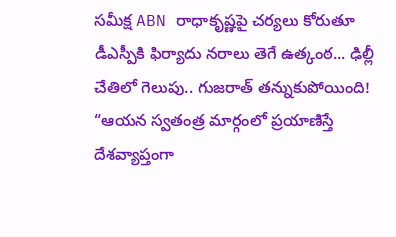సమీక్ష ABN రాధాకృష్ణపై చర్యలు కోరుతూ డీఎస్పీకి ఫిర్యాదు నరాలు తెగే ఉత్కంఠ... ఢిల్లీ చేతిలో గెలుపు.. గుజరాత్ తన్నుకుపోయింది! “ఆయన స్వతంత్ర మార్గంలో ప్రయాణిస్తే దేశవ్యాప్తంగా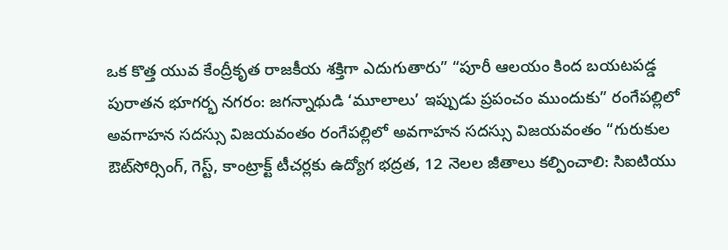ఒక కొత్త యువ కేంద్రీకృత రాజకీయ శక్తిగా ఎదుగుతారు” “పూరీ ఆలయం కింద బయటపడ్డ పురాతన భూగర్భ నగరం: జగన్నాథుడి ‘మూలాలు’ ఇప్పుడు ప్రపంచం ముందుకు” రంగేపల్లిలో అవగాహన సదస్సు విజయవంతం రంగేపల్లిలో అవగాహన సదస్సు విజయవంతం “గురుకుల ఔట్‌సోర్సింగ్, గెస్ట్, కాంట్రాక్ట్ టీచర్లకు ఉద్యోగ భద్రత, 12 నెలల జీతాలు కల్పించాలి: సిఐటియు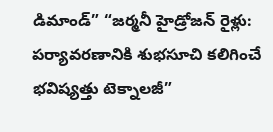డిమాండ్” “జర్మనీ హైడ్రోజన్ రైళ్లు: పర్యావరణానికి శుభసూచి కలిగించే భవిష్యత్తు టెక్నాలజీ”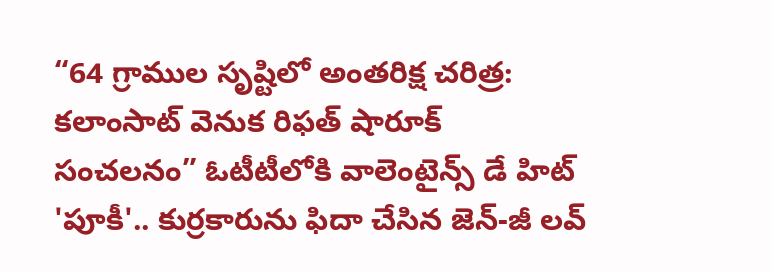“64 గ్రాముల సృష్టిలో అంతరిక్ష చరిత్ర: కలాంసాట్ వెనుక రిఫత్ షారూక్ సంచలనం” ఓటీటీలోకి వాలెంటైన్స్ డే హిట్ 'పూకీ'.. కుర్రకారును ఫిదా చేసిన జెన్-జీ లవ్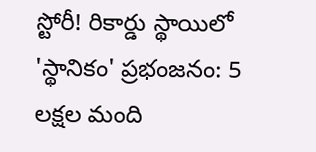స్టోరీ! రికార్డు స్థాయిలో 'స్థానికం' ప్రభంజనం: 5 లక్షల మంది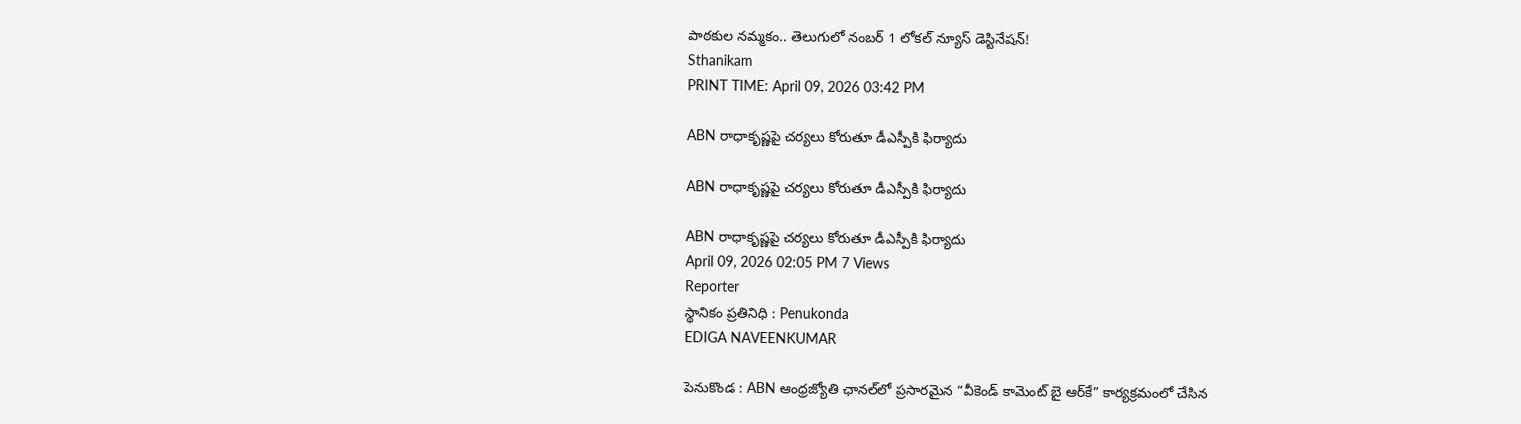పాఠకుల నమ్మకం.. తెలుగులో నంబర్ 1 లోకల్ న్యూస్ డెస్టినేషన్!
Sthanikam
PRINT TIME: April 09, 2026 03:42 PM

ABN రాధాకృష్ణపై చర్యలు కోరుతూ డీఎస్పీకి ఫిర్యాదు

ABN రాధాకృష్ణపై చర్యలు కోరుతూ డీఎస్పీకి ఫిర్యాదు

ABN రాధాకృష్ణపై చర్యలు కోరుతూ డీఎస్పీకి ఫిర్యాదు
April 09, 2026 02:05 PM 7 Views
Reporter
స్థానికం ప్రతినిధి : Penukonda
EDIGA NAVEENKUMAR

పెనుకొండ : ABN ఆంధ్రజ్యోతి ఛానల్‌లో ప్రసారమైన “వీకెండ్ కామెంట్ బై ఆర్‌కే” కార్యక్రమంలో చేసిన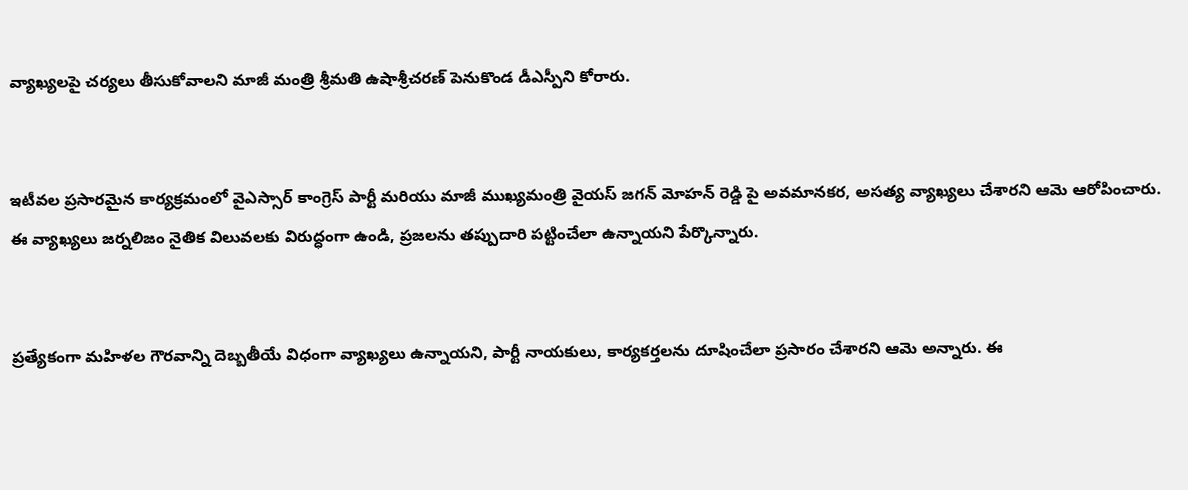వ్యాఖ్యలపై చర్యలు తీసుకోవాలని మాజీ మంత్రి శ్రీమతి ఉషాశ్రీచరణ్ పెనుకొండ డీఎస్పీని కోరారు.


ఇటీవల ప్రసారమైన కార్యక్రమంలో వైఎస్సార్ కాంగ్రెస్ పార్టీ మరియు మాజీ ముఖ్యమంత్రి వైయస్ జగన్ మోహన్ రెడ్డి పై అవమానకర, అసత్య వ్యాఖ్యలు చేశారని ఆమె ఆరోపించారు. ఈ వ్యాఖ్యలు జర్నలిజం నైతిక విలువలకు విరుద్ధంగా ఉండి, ప్రజలను తప్పుదారి పట్టించేలా ఉన్నాయని పేర్కొన్నారు.


ప్రత్యేకంగా మహిళల గౌరవాన్ని దెబ్బతీయే విధంగా వ్యాఖ్యలు ఉన్నాయని, పార్టీ నాయకులు, కార్యకర్తలను దూషించేలా ప్రసారం చేశారని ఆమె అన్నారు. ఈ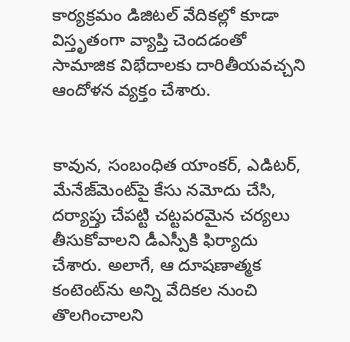కార్యక్రమం డిజిటల్ వేదికల్లో కూడా విస్తృతంగా వ్యాప్తి చెందడంతో సామాజిక విభేదాలకు దారితీయవచ్చని ఆందోళన వ్యక్తం చేశారు.


కావున, సంబంధిత యాంకర్, ఎడిటర్, మేనేజ్‌మెంట్‌పై కేసు నమోదు చేసి, దర్యాప్తు చేపట్టి చట్టపరమైన చర్యలు తీసుకోవాలని డీఎస్పీకి ఫిర్యాదు చేశారు. అలాగే, ఆ దూషణాత్మక కంటెంట్‌ను అన్ని వేదికల నుంచి తొలగించాలని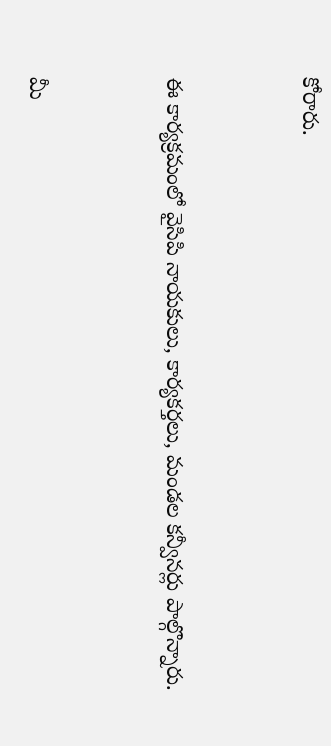కోరారు.


ఈ కార్యక్రమంలో వైసిపి నాయకులు, కార్యకర్తలు, మండల కన్వీనర్లు పాల్గొన్నారు.


మీ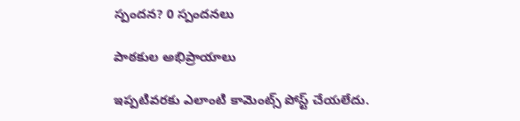స్పందన? 0 స్పందనలు

పాఠకుల అభిప్రాయాలు

ఇప్పటివరకు ఎలాంటి కామెంట్స్ పోస్ట్ చేయలేదు.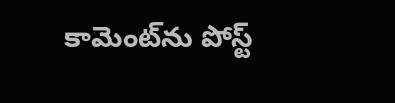కామెంట్‌ను పోస్ట్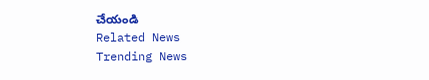చేయండి
Related News
Trending News